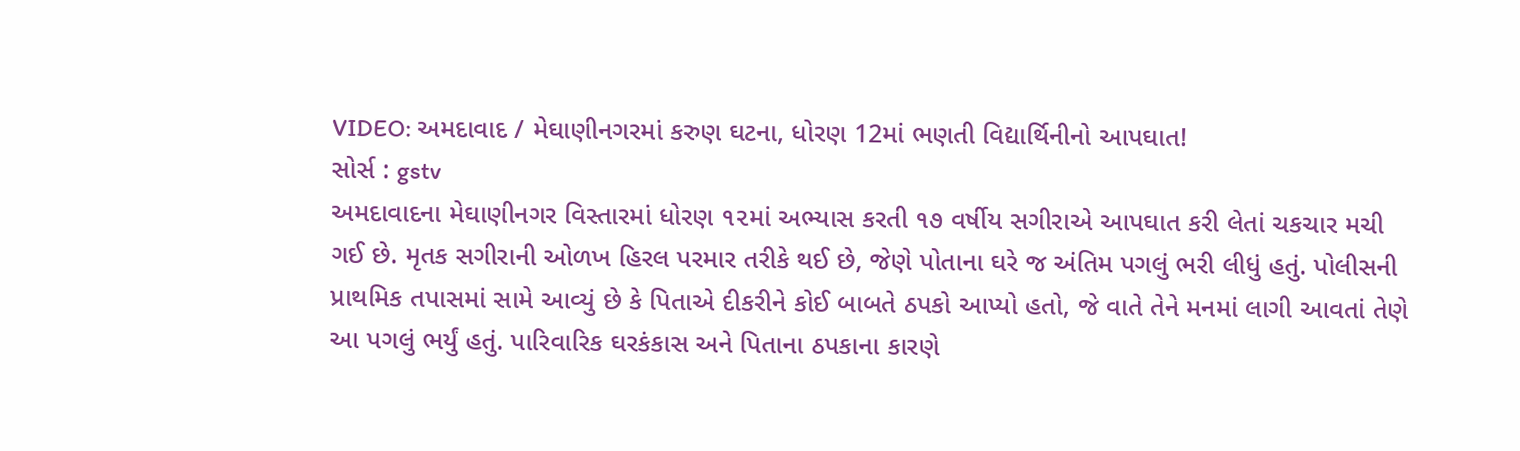VIDEO: અમદાવાદ / મેઘાણીનગરમાં કરુણ ઘટના, ધોરણ 12માં ભણતી વિદ્યાર્થિનીનો આપઘાત!
સોર્સ : gstv
અમદાવાદના મેઘાણીનગર વિસ્તારમાં ધોરણ ૧૨માં અભ્યાસ કરતી ૧૭ વર્ષીય સગીરાએ આપઘાત કરી લેતાં ચકચાર મચી ગઈ છે. મૃતક સગીરાની ઓળખ હિરલ પરમાર તરીકે થઈ છે, જેણે પોતાના ઘરે જ અંતિમ પગલું ભરી લીધું હતું. પોલીસની પ્રાથમિક તપાસમાં સામે આવ્યું છે કે પિતાએ દીકરીને કોઈ બાબતે ઠપકો આપ્યો હતો, જે વાતે તેને મનમાં લાગી આવતાં તેણે આ પગલું ભર્યું હતું. પારિવારિક ઘરકંકાસ અને પિતાના ઠપકાના કારણે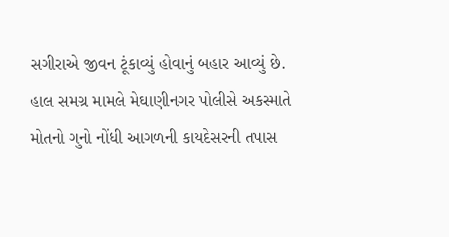સગીરાએ જીવન ટૂંકાવ્યું હોવાનું બહાર આવ્યું છે. હાલ સમગ્ર મામલે મેઘાણીનગર પોલીસે અકસ્માતે મોતનો ગુનો નોંધી આગળની કાયદેસરની તપાસ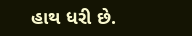હાથ ધરી છે.